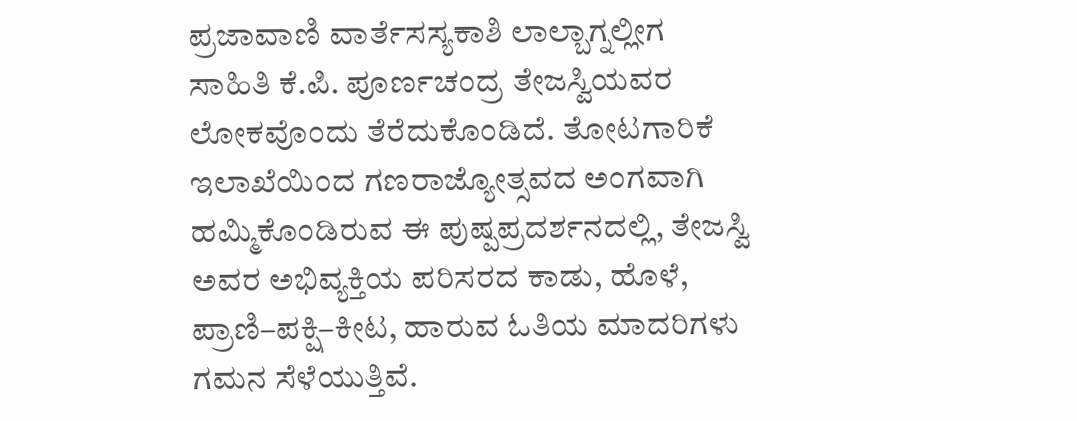ಪ್ರಜಾವಾಣಿ ವಾರ್ತೆಸಸ್ಯಕಾಶಿ ಲಾಲ್ಬಾಗ್ನಲ್ಲೀಗ ಸಾಹಿತಿ ಕೆ.ಪಿ. ಪೂರ್ಣಚಂದ್ರ ತೇಜಸ್ವಿಯವರ ಲೋಕವೊಂದು ತೆರೆದುಕೊಂಡಿದೆ. ತೋಟಗಾರಿಕೆ ಇಲಾಖೆಯಿಂದ ಗಣರಾಜ್ಯೋತ್ಸವದ ಅಂಗವಾಗಿ ಹಮ್ಮಿಕೊಂಡಿರುವ ಈ ಪುಷ್ಪಪ್ರದರ್ಶನದಲ್ಲಿ, ತೇಜಸ್ವಿ ಅವರ ಅಭಿವ್ಯಕ್ತಿಯ ಪರಿಸರದ ಕಾಡು, ಹೊಳೆ, ಪ್ರಾಣಿ–ಪಕ್ಷಿ–ಕೀಟ, ಹಾರುವ ಓತಿಯ ಮಾದರಿಗಳು ಗಮನ ಸೆಳೆಯುತ್ತಿವೆ.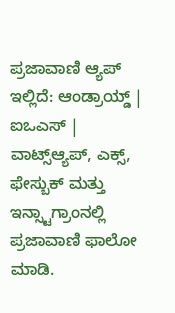ಪ್ರಜಾವಾಣಿ ಆ್ಯಪ್ ಇಲ್ಲಿದೆ: ಆಂಡ್ರಾಯ್ಡ್ | ಐಒಎಸ್ | ವಾಟ್ಸ್ಆ್ಯಪ್, ಎಕ್ಸ್, ಫೇಸ್ಬುಕ್ ಮತ್ತು ಇನ್ಸ್ಟಾಗ್ರಾಂನಲ್ಲಿ ಪ್ರಜಾವಾಣಿ ಫಾಲೋ ಮಾಡಿ.